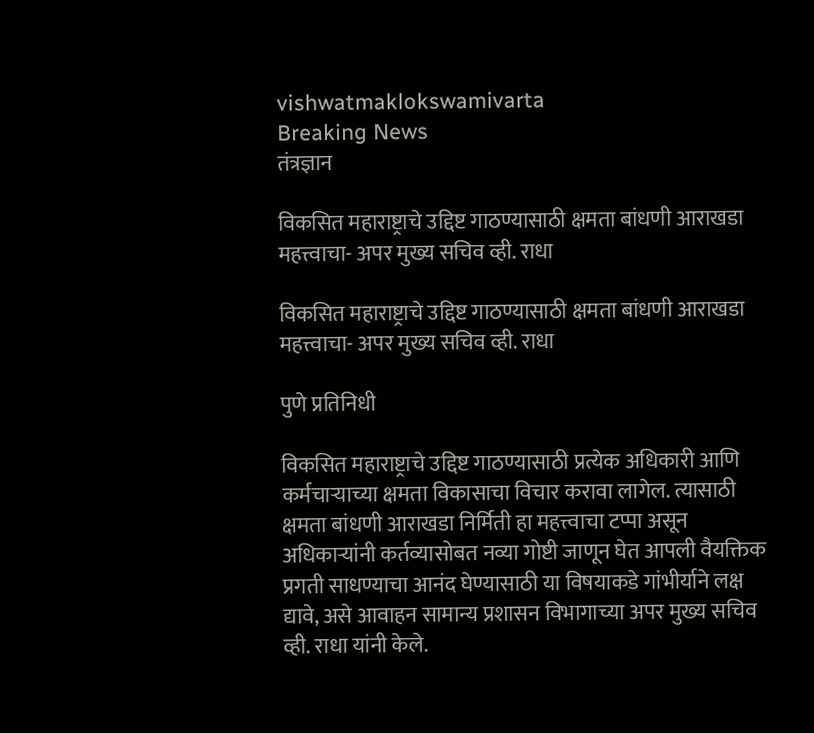vishwatmaklokswamivarta
Breaking News
तंत्रज्ञान

विकसित महाराष्ट्राचे उद्दिष्ट गाठण्यासाठी क्षमता बांधणी आराखडा महत्त्वाचा- अपर मुख्य सचिव व्ही. राधा

विकसित महाराष्ट्राचे उद्दिष्ट गाठण्यासाठी क्षमता बांधणी आराखडा महत्त्वाचा- अपर मुख्य सचिव व्ही. राधा

पुणे प्रतिनिधी

विकसित महाराष्ट्राचे उद्दिष्ट गाठण्यासाठी प्रत्येक अधिकारी आणि कर्मचाऱ्याच्या क्षमता विकासाचा विचार करावा लागेल. त्यासाठी क्षमता बांधणी आराखडा निर्मिती हा महत्त्वाचा टप्पा असून अधिकाऱ्यांनी कर्तव्यासोबत नव्या गोष्टी जाणून घेत आपली वैयक्तिक प्रगती साधण्याचा आनंद घेण्यासाठी या विषयाकडे गांभीर्याने लक्ष द्यावे, असे आवाहन सामान्य प्रशासन विभागाच्या अपर मुख्य सचिव व्ही. राधा यांनी केले.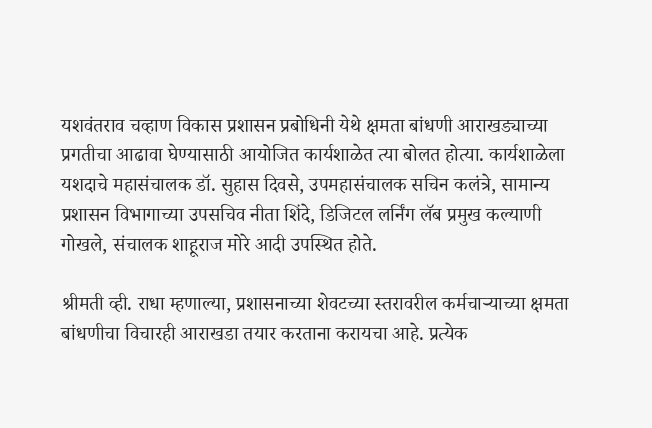यशवंतराव चव्हाण विकास प्रशासन प्रबोधिनी येथे क्षमता बांधणी आराखड्याच्या प्रगतीचा आढावा घेण्यासाठी आयोजित कार्यशाळेत त्या बोलत होत्या. कार्यशाळेला यशदाचे महासंचालक डॉ. सुहास दिवसे, उपमहासंचालक सचिन कलंत्रे, सामान्य प्रशासन विभागाच्या उपसचिव नीता शिंदे, डिजिटल लर्निंग लॅब प्रमुख कल्याणी गोखले, संचालक शाहूराज मोरे आदी उपस्थित होते.

श्रीमती व्ही. राधा म्हणाल्या, प्रशासनाच्या शेवटच्या स्तरावरील कर्मचाऱ्याच्या क्षमता बांधणीचा विचारही आराखडा तयार करताना करायचा आहे. प्रत्येक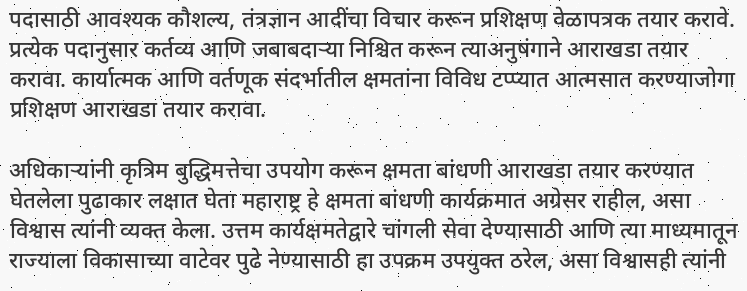पदासाठी आवश्यक कौशल्य, तंत्रज्ञान आदींचा विचार करून प्रशिक्षण वेळापत्रक तयार करावे. प्रत्येक पदानुसार कर्तव्य आणि जबाबदाऱ्या निश्चित करून त्याअनुषंगाने आराखडा तयार करावा. कार्यात्मक आणि वर्तणूक संदर्भातील क्षमतांना विविध टप्प्यात आत्मसात करण्याजोगा प्रशिक्षण आराखडा तयार करावा.

अधिकाऱ्यांनी कृत्रिम बुद्धिमत्तेचा उपयोग करून क्षमता बांधणी आराखडा तयार करण्यात घेतलेला पुढाकार लक्षात घेता महाराष्ट्र हे क्षमता बांधणी कार्यक्रमात अग्रेसर राहील, असा विश्वास त्यांनी व्यक्त केला. उत्तम कार्यक्षमतेद्वारे चांगली सेवा देण्यासाठी आणि त्या माध्यमातून राज्याला विकासाच्या वाटेवर पुढे नेण्यासाठी हा उपक्रम उपयुक्त ठरेल, असा विश्वासही त्यांनी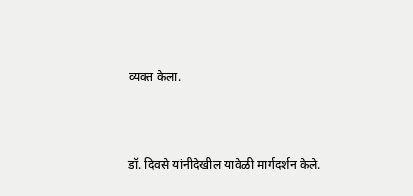व्यक्त केला.



डॉ. दिवसे यांनीदेखील यावेळी मार्गदर्शन केले.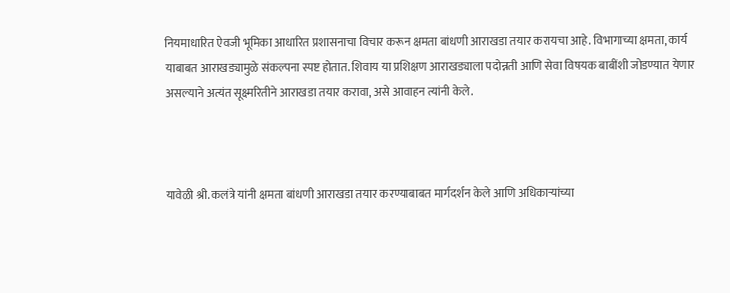नियमाधारित ऐवजी भूमिका आधारित प्रशासनाचा विचार करून क्षमता बांधणी आराखडा तयार करायचा आहे. विभागाच्या क्षमता, कार्य याबाबत आराखड्यामुळे संकल्पना स्पष्ट होतात. शिवाय या प्रशिक्षण आराखड्याला पदोन्नती आणि सेवा विषयक बाबींशी जोडण्यात येणार असल्याने अत्यंत सूक्ष्मरितीने आराखडा तयार करावा, असे आवाहन त्यांनी केले.



यावेळी श्री. कलंत्रे यांनी क्षमता बांधणी आराखडा तयार करण्याबाबत मार्गदर्शन केले आणि अधिकाऱ्यांच्या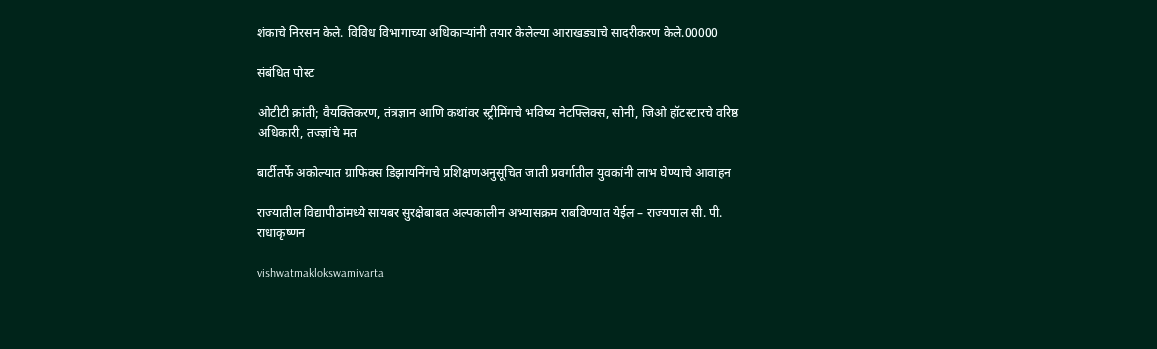शंकाचे निरसन केले. विविध विभागाच्या अधिकाऱ्यांनी तयार केलेल्या आराखड्याचे सादरीकरण केले.00000

संबंधित पोस्ट

ओटीटी क्रांती; वैयक्तिकरण, तंत्रज्ञान आणि कथांवर स्ट्रीमिंगचे भविष्य नेटफ्लिक्स, सोनी, जिओ हॉटस्टारचे वरिष्ठ अधिकारी, तज्ज्ञांचे मत

बार्टीतर्फे अकोल्यात ग्राफिक्स डिझायनिंगचे प्रशिक्षणअनुसूचित जाती प्रवर्गातील युवकांनी लाभ घेण्याचे आवाहन

राज्यातील विद्यापीठांमध्ये सायबर सुरक्षेबाबत अल्पकालीन अभ्यासक्रम राबविण्यात येईल – राज्यपाल सी. पी. राधाकृष्णन

vishwatmaklokswamivarta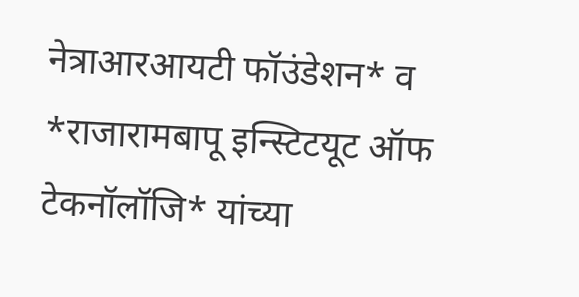नेत्राआरआयटी फॉउंडेशन* व *राजारामबापू इन्स्टिटयूट ऑफ टेकनॉलॉजि* यांच्या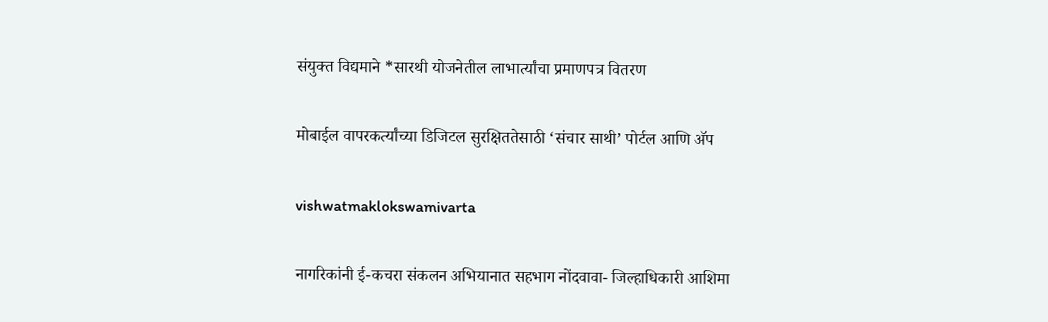संयुक्त विद्यमाने *सारथी योजनेतील लाभार्त्यांचा प्रमाणपत्र वितरण

मोबाईल वापरकर्त्यांच्या डिजिटल सुरक्षिततेसाठी ‘संचार साथी’ पोर्टल आणि अ‍ॅप

vishwatmaklokswamivarta

नागरिकांनी ई-कचरा संकलन अभियानात सहभाग नोंदवावा- जिल्हाधिकारी आशिमा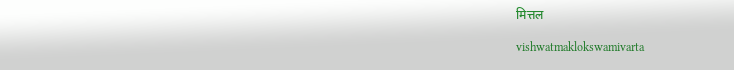मित्तल

vishwatmaklokswamivarta